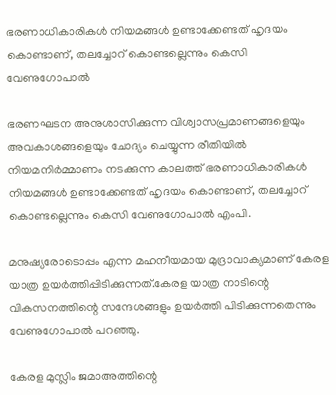ഭരണാധികാരികള്‍ നിയമങ്ങള്‍ ഉണ്ടാക്കേണ്ടത് ഹൃദയം കൊണ്ടാണ്, തലച്ചോറ് കൊണ്ടല്ലെന്നും കെസി വേണുഗോപാല്‍

ഭരണഘടന അനുശാസിക്കുന്ന വിശ്വാസപ്രമാണങ്ങളെയും അവകാശങ്ങളെയും ചോദ്യം ചെയ്യുന്ന രീതിയില്‍ നിയമനിർമ്മാണം നടക്കുന്ന കാലത്ത് ഭരണാധികാരികള്‍ നിയമങ്ങള്‍ ഉണ്ടാക്കേണ്ടത് ഹൃദയം കൊണ്ടാണ്, തലച്ചോറ് കൊണ്ടല്ലെന്നും കെസി വേണുഗോപാല്‍ എംപി.

മനുഷ്യരോടൊപ്പം എന്ന മഹനീയമായ മുദ്രാവാക്യമാണ് കേരള യാത്ര ഉയർത്തിപ്പിടിക്കുന്നത്.കേരള യാത്ര നാടിന്റെ വികസനത്തിന്റെ സന്ദേശങ്ങളും ഉയർത്തി പിടിക്കുന്നതെന്നും വേണുഗോപാല്‍ പറഞ്ഞു.

കേരള മുസ്ലിം ജമാഅത്തിന്റെ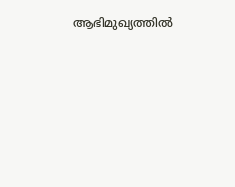ആഭിമുഖ്യത്തില്‍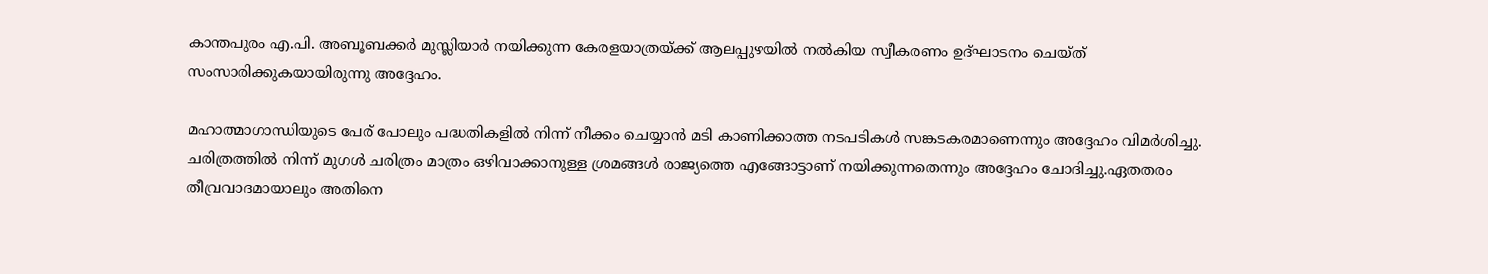കാന്തപുരം എ.പി. അബൂബക്കർ മുസ്ലിയാർ നയിക്കുന്ന കേരളയാത്രയ്ക്ക് ആലപ്പുഴയില്‍ നല്‍കിയ സ്വീകരണം ഉദ്ഘാടനം ചെയ്ത് സംസാരിക്കുകയായിരുന്നു അദ്ദേഹം.

മഹാത്മാഗാന്ധിയുടെ പേര് പോലും പദ്ധതികളില്‍ നിന്ന് നീക്കം ചെയ്യാൻ മടി കാണിക്കാത്ത നടപടികള്‍ സങ്കടകരമാണെന്നും അദ്ദേഹം വിമർശിച്ചു. ചരിത്രത്തില്‍ നിന്ന് മുഗള്‍ ചരിത്രം മാത്രം ഒഴിവാക്കാനുള്ള ശ്രമങ്ങള്‍ രാജ്യത്തെ എങ്ങോട്ടാണ് നയിക്കുന്നതെന്നും അദ്ദേഹം ചോദിച്ചു.ഏതതരം തീവ്രവാദമായാലും അതിനെ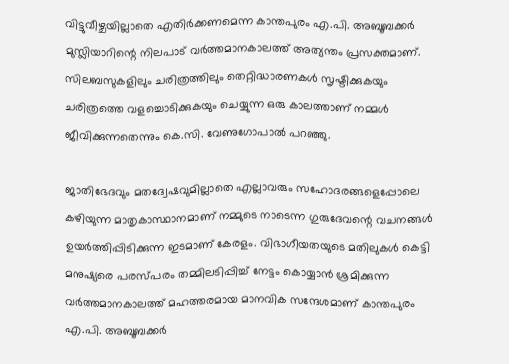വിട്ടുവീഴ്ചയില്ലാതെ എതിർക്കണമെന്ന കാന്തപുരം എ.പി. അബൂബക്കർ മുസ്ലിയാറിന്റെ നിലപാട് വർത്തമാനകാലത്ത് അത്യന്തം പ്രസക്തമാണ്. സിലബസുകളിലും ചരിത്രത്തിലും തെറ്റിദ്ധാരണകള്‍ സൃഷ്ടിക്കുകയും ചരിത്രത്തെ വളച്ചൊടിക്കുകയും ചെയ്യുന്ന ഒരു കാലത്താണ് നമ്മള്‍ ജീവിക്കുന്നതെന്നും കെ.സി. വേണുഗോപാല്‍ പറഞ്ഞു.

ജാതിഭേദവും മതദ്വേഷവുമില്ലാതെ എല്ലാവരും സഹോദരങ്ങളെപ്പോലെ കഴിയുന്ന മാതൃകാസ്ഥാനമാണ് നമ്മുടെ നാടെന്ന ഗുരുദേവന്റെ വചനങ്ങള്‍ ഉയർത്തിപ്പിടിക്കുന്ന ഇടമാണ് കേരളം. വിഭാഗീയതയുടെ മതിലുകള്‍ കെട്ടി മനുഷ്യരെ പരസ്പരം തമ്മിലടിപ്പിച്ച്‌ നേട്ടം കൊയ്യാൻ ശ്രമിക്കുന്ന വർത്തമാനകാലത്ത് മഹത്തരമായ മാനവിക സന്ദേശമാണ് കാന്തപുരം എ.പി. അബൂബക്കർ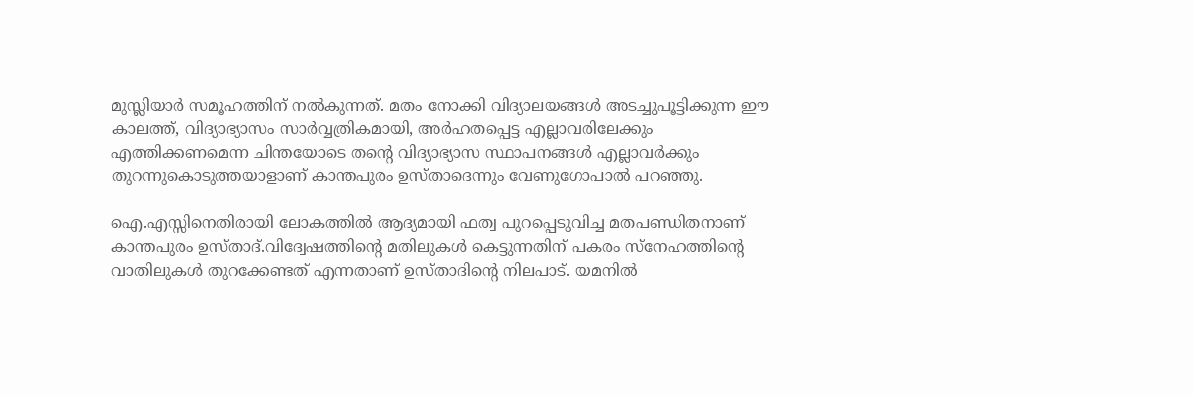മുസ്ലിയാർ സമൂഹത്തിന് നല്‍കുന്നത്. മതം നോക്കി വിദ്യാലയങ്ങള്‍ അടച്ചുപൂട്ടിക്കുന്ന ഈ കാലത്ത്, വിദ്യാഭ്യാസം സാർവ്വത്രികമായി, അർഹതപ്പെട്ട എല്ലാവരിലേക്കും എത്തിക്കണമെന്ന ചിന്തയോടെ തന്റെ വിദ്യാഭ്യാസ സ്ഥാപനങ്ങള്‍ എല്ലാവർക്കും തുറന്നുകൊടുത്തയാളാണ് കാന്തപുരം ഉസ്താദെന്നും വേണുഗോപാല്‍ പറഞ്ഞു.

ഐ.എസ്സിനെതിരായി ലോകത്തില്‍ ആദ്യമായി ഫത്വ പുറപ്പെടുവിച്ച മതപണ്ഡിതനാണ് കാന്തപുരം ഉസ്താദ്.വിദ്വേഷത്തിന്റെ മതിലുകള്‍ കെട്ടുന്നതിന് പകരം സ്‌നേഹത്തിന്റെ വാതിലുകള്‍ തുറക്കേണ്ടത് എന്നതാണ് ഉസ്താദിന്റെ നിലപാട്. യമനില്‍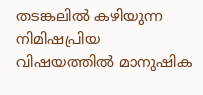തടങ്കലില്‍ കഴിയുന്ന നിമിഷപ്രിയ വിഷയത്തില്‍ മാനുഷിക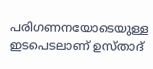പരിഗണനയോടെയുള്ള ഇടപെടലാണ് ഉസ്താദ്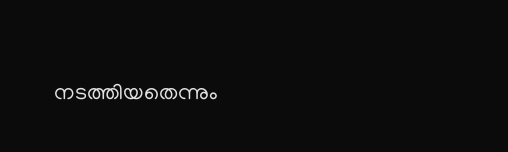നടത്തിയതെന്നും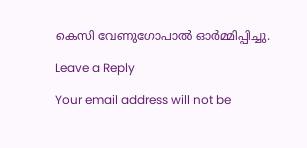കെസി വേണുഗോപാല്‍ ഓർമ്മിപ്പിച്ചു.

Leave a Reply

Your email address will not be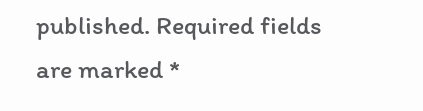published. Required fields are marked *